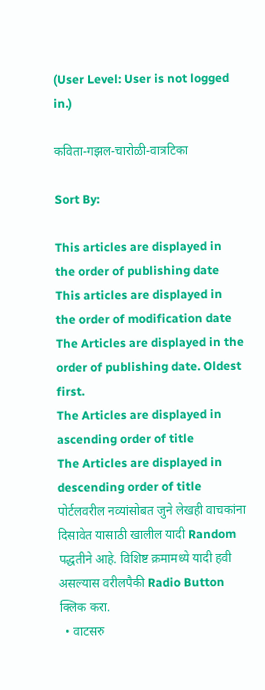(User Level: User is not logged in.)

कविता-गझल-चारोळी-वात्रटिका

Sort By:

This articles are displayed in the order of publishing date
This articles are displayed in the order of modification date
The Articles are displayed in the order of publishing date. Oldest first.
The Articles are displayed in ascending order of title
The Articles are displayed in descending order of title
पोर्टलवरील नव्यांसोबत जुने लेखही वाचकांना दिसावेत यासाठी खालील यादी Random पद्धतीने आहे. विशिष्ट क्रमामध्ये यादी हवी असल्यास वरीलपैकी Radio Button क्लिक करा.
  • वाटसरु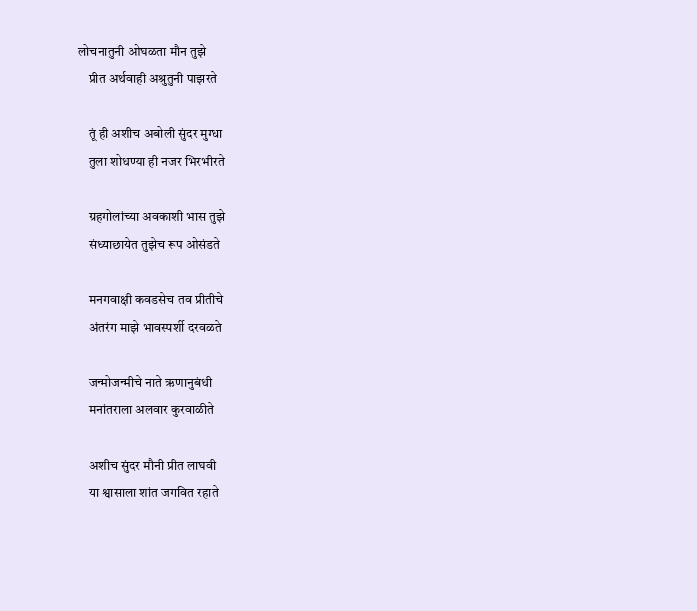लोचनातुनी ओघळता मौन तुझे
    प्रीत अर्थवाही अश्रुतुनी पाझरते

    तूं ही अशीच अबोली सुंदर मुग्धा
    तुला शोधण्या ही नजर भिरभीरते

    ग्रहगोलांच्या अवकाशी भास तुझे
    संध्याछायेत तुझेच रूप ओसंडते

    मनगवाक्षी कवडसेच तव प्रीतीचे
    अंतरंग माझे भावस्पर्शी दरवळते

    जन्मोजन्मीचे नाते ऋणानुबंधी
    मनांतराला अलवार कुरवाळीते

    अशीच सुंदर मौनी प्रीत लाघवी
    या श्वासाला शांत जगवित रहाते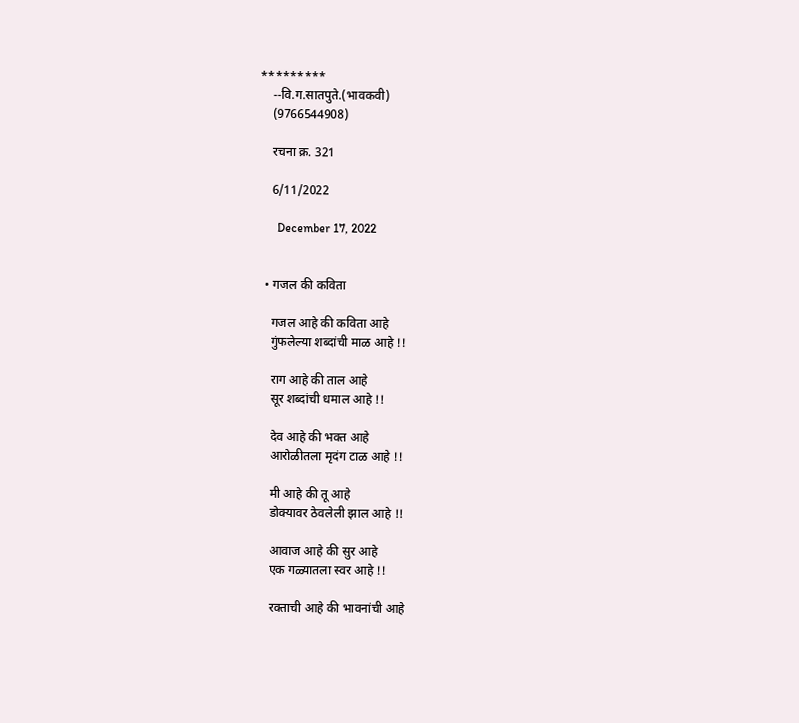*********
    --वि.ग.सातपुते.(भावकवी)
    (9766544908)

    रचना क्र. 321

    6/11/2022

      December 17, 2022


  • गजल की कविता

    गजल आहे की कविता आहे
    गुंफलेल्या शब्दांची माळ आहे !!

    राग आहे की ताल आहे
    सूर शब्दांची धमाल आहे !!

    देव आहे की भक्त आहे
    आरोळीतला मृदंग टाळ आहे !!

    मी आहे की तू आहे
    डोक्यावर ठेवलेली झाल आहे !!

    आवाज आहे की सुर आहे
    एक गळ्यातला स्वर आहे !!

    रक्ताची आहे की भावनांची आहे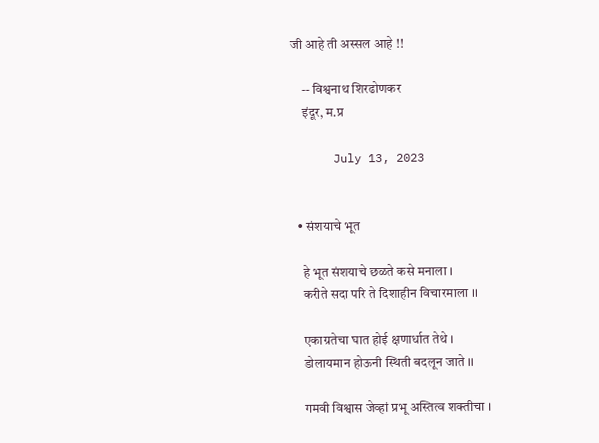जी आहे ती अस्सल आहे !!

    -- विश्वनाथ शिरढोणकर
    इंदूर, म.प्र

      July 13, 2023


  • संशयाचे भूत

    हे भूत संशयाचे छळते कसे मनाला ।
    करीते सदा परि ते दिशाहीन विचारमाला ।।

    एकाग्रतेचा घात होई क्षणार्धात तेथे ।
    डोलायमान होऊनी स्थिती बदलून जाते ।।

    गमवी विश्वास जेव्हां प्रभू अस्तित्व शक्तीचा ।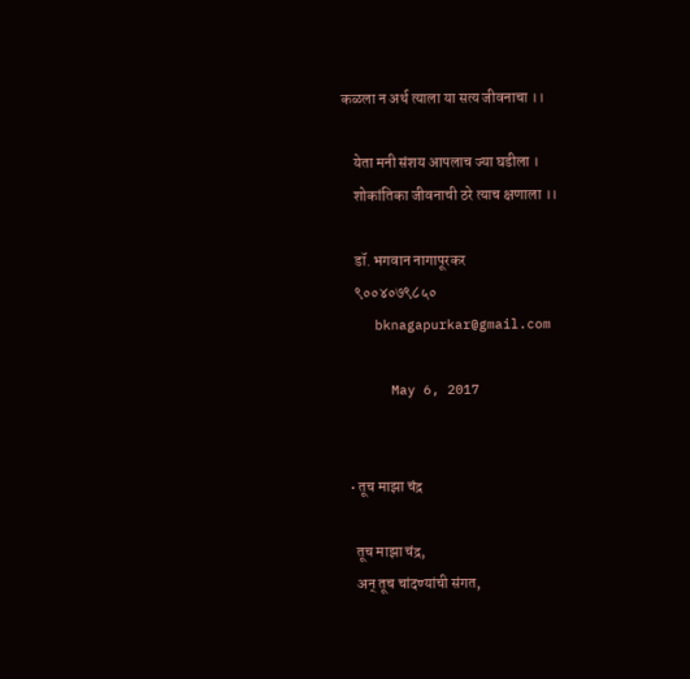कळला न अर्थ त्याला या सत्य जीवनाचा ।।

    येता मनी संशय आपलाच ज्या घडीला ।
    शोकांतिका जीवनाची ठरे त्याच क्षणाला ।।

    डॉ. भगवान नागापूरकर
    ९००४०७९८५०
    bknagapurkar@gmail.com

      May 6, 2017


  • तूच माझा चंद्र

    तूच माझा चंद्र,
    अन् तूच चांदण्यांची संगत,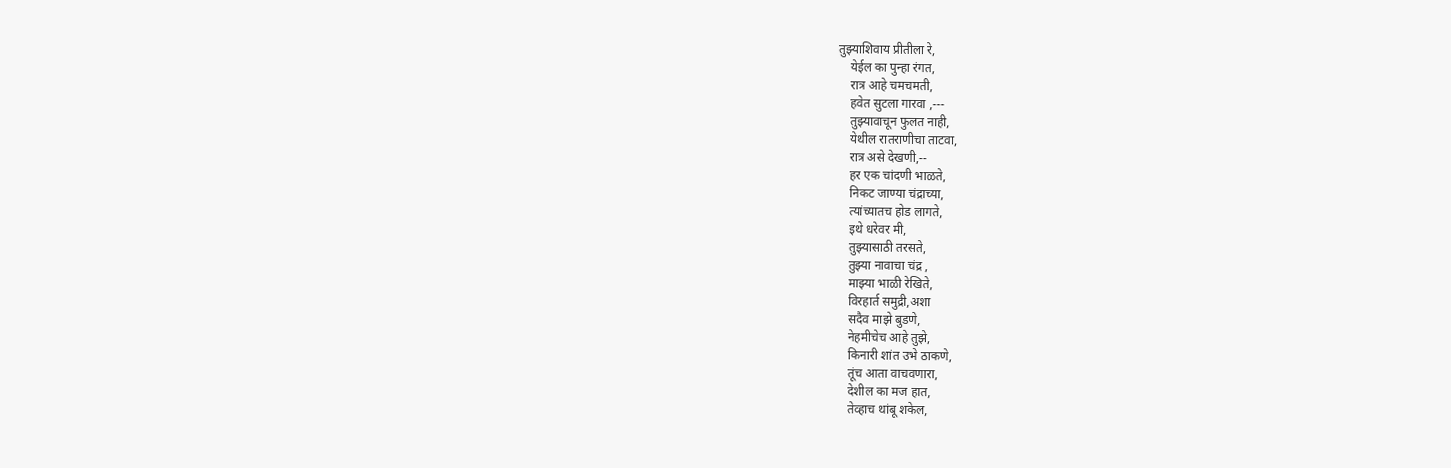तुझ्याशिवाय प्रीतीला रे,
    येईल का पुन्हा रंगत,
    रात्र आहे चमचमती,
    हवेत सुटला गारवा ,---
    तुझ्यावाचून फुलत नाही,
    येथील रातराणीचा ताटवा,
    रात्र असे देखणी,--
    हर एक चांदणी भाळते,
    निकट जाण्या चंद्राच्या,
    त्यांच्यातच होड लागते,
    इथे धरेवर मी,
    तुझ्यासाठी तरसते,
    तुझ्या नावाचा चंद्र ,
    माझ्या भाळी रेखिते,
    विरहार्त समुद्री,अशा
    सदैव माझे बुडणे,
    नेहमीचेच आहे तुझे,
    किनारी शांत उभे ठाकणे,
    तूंच आता वाचवणारा,
    देशील का मज हात,
    तेव्हाच थांबू शकेल,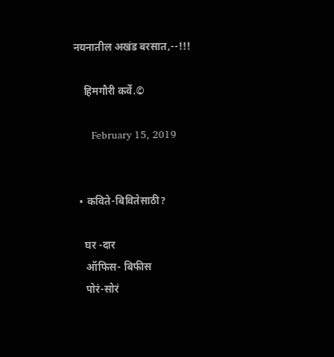नयनातील अखंड बरसात,--!!!

    हिमगौरी कर्वे.©

      February 15, 2019


  • कविते-बिवितेसाठी?

    घर -दार
    ऑफिस- बिफीस
    पोरं-सोरं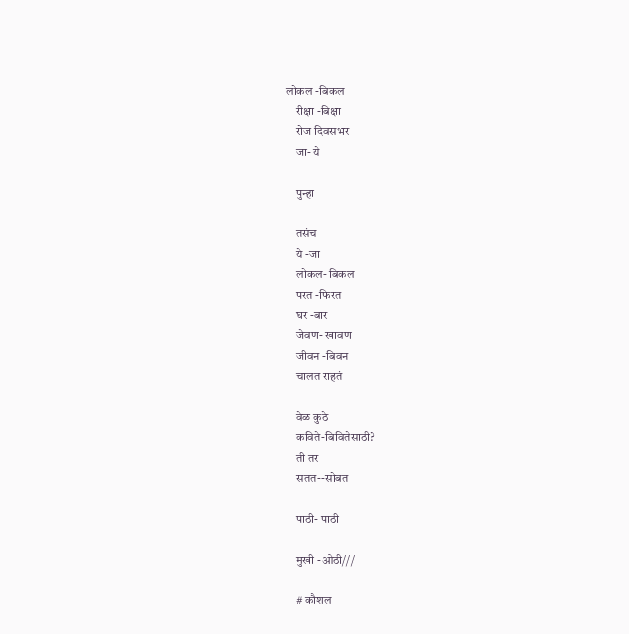लोकल -बिकल
    रीक्षा -बिक्षा
    रोज दिवसभर
    जा- ये

    पुन्हा

    तसंच
    ये -जा
    लोकल- बिकल
    परत -फिरत
    घर -बार
    जेवण- खावण
    जीवन -बिवन
    चालत राहतं

    वेळ कुठे
    कविते-बिवितेसाठी?
    ती तर
    सतत--सोबत

    पाठी- पाठी

    मुखी -ओठी///

    # कौशल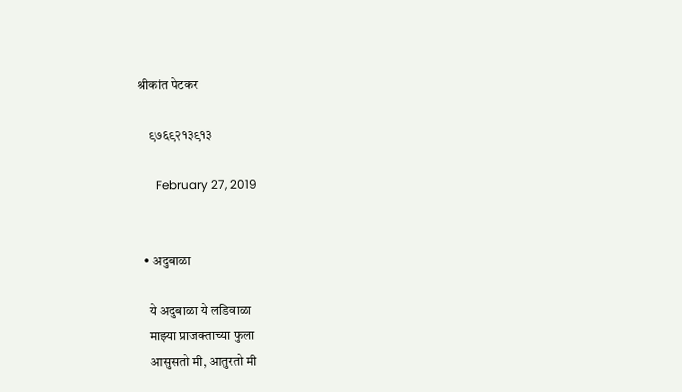श्रीकांत पेटकर

    ९७६९२१३९१३

      February 27, 2019


  • अदुबाळा

    ये अदुबाळा ये लडिवाळा
    माझ्या प्राजक्ताच्या फुला
    आसुसतो मी, आतुरतो मी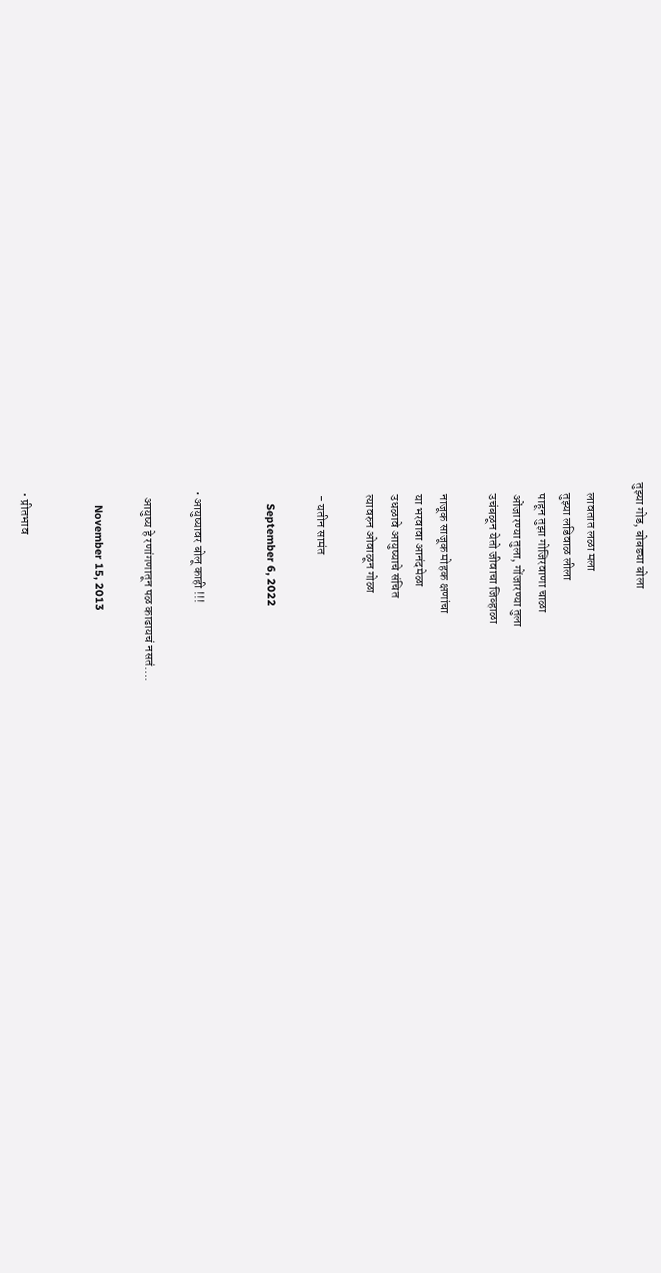तुझ्या गोड, बोबड्या बोला

    लावतात लळा मला
    तुझ्या लडिवाळ लीला
    पाहून तुझा गोजिरवाणा चाळा
    ओंजारण्या तुला, गोंजारण्या तुला
    उचंबळून येतो जीवाचा जिव्हाळा

    नाजूक साजूक मोहक क्षणांचा
    या भरवावा आनंदमेळा
    उधळावे आयुष्याचे संचित
    त्यावरुन ओवाळून गोळा

    - यतीन सामंत

      September 6, 2022


  • आयुष्यावर बोलू काही !!!

    आयुष्य हे रणांगणातून पळ काढायचं नसतं….

      November 15, 2013


  • प्रीतभाव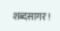शब्दसागर!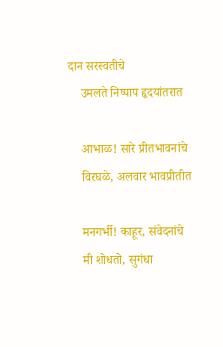दान सरस्वतीचे
    उमलते निष्पाप हृदयांतरात

    आभाळ! सारे प्रीतभावनांचे
    विरघळे, अलवार भावप्रीतीत

    मनगर्भी! काहूर, संवेदनांचे
    मी शोधतो, सुगंधा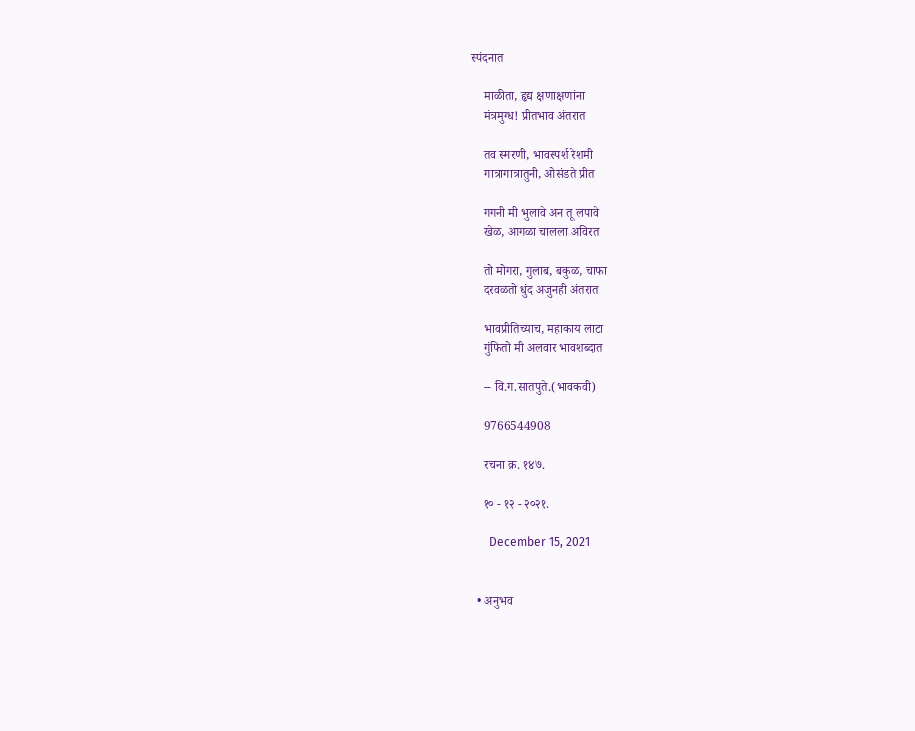स्पंदनात

    माळीता, हृद्य क्षणाक्षणांना
    मंत्रमुग्ध! प्रीतभाव अंतरात

    तव स्मरणी, भावस्पर्श रेशमी
    गात्रागात्रातुनी, ओसंडते प्रीत

    गगनी मी भुलावे अन तू लपावे
    खेळ, आगळा चालला अविरत

    तो मोगरा, गुलाब, बकुळ, चाफा
    दरवळतो धुंद अजुनही अंतरात

    भावप्रीतिच्याच, महाकाय लाटा
    गुंफितो मी अलवार भावशब्दात

    -- वि.ग.सातपुते.(भावकवी)

    9766544908

    रचना क्र. १४७.

    १० - १२ - २०२१.

      December 15, 2021


  • अनुभव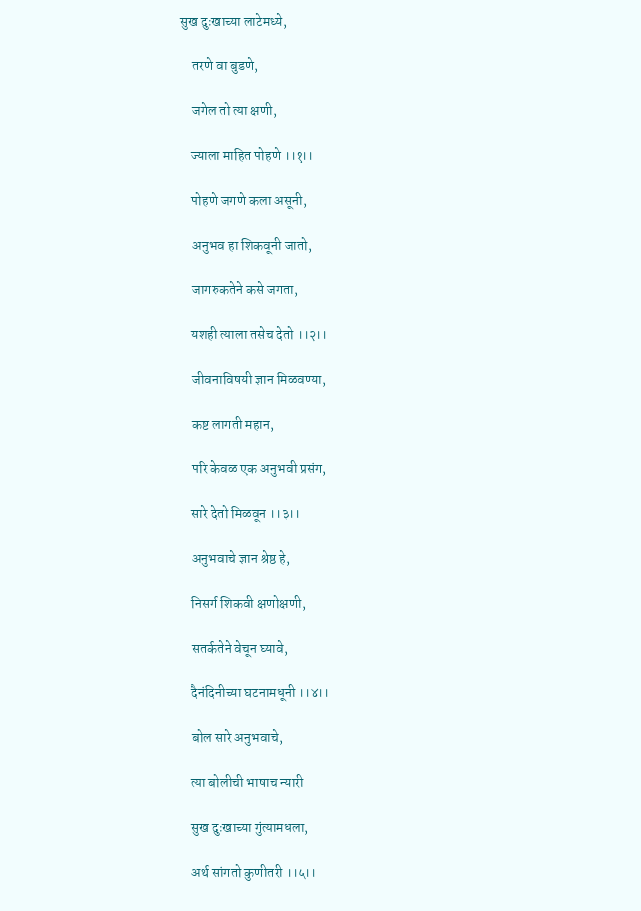सुख दुःखाच्या लाटेमध्ये,

    तरणे वा बुडणे,

    जगेल तो त्या क्षणी,

    ज्याला माहित पोहणे ।।१।।

    पोहणे जगणे कला असूनी,

    अनुभव हा शिकवूनी जातो,

    जागरुकतेने कसे जगता,

    यशही त्याला तसेच देतो ।।२।।

    जीवनाविषयी ज्ञान मिळवण्या,

    कष्ट लागती महान,

    परि केवळ एक अनुभवी प्रसंग,

    सारे देतो मिळवून ।।३।।

    अनुभवाचे ज्ञान श्रेष्ठ हे,

    निसर्ग शिकवी क्षणोक्षणी,

    सतर्कतेने वेचून घ्यावे,

    दैनंदिनीच्या घटनामधूनी ।।४।।

    बोल सारे अनुभवाचे,

    त्या बोलीची भाषाच न्यारी

    सुख दुःखाच्या गुंत्यामधला,

    अर्थ सांगतो कुणीतरी ।।५।।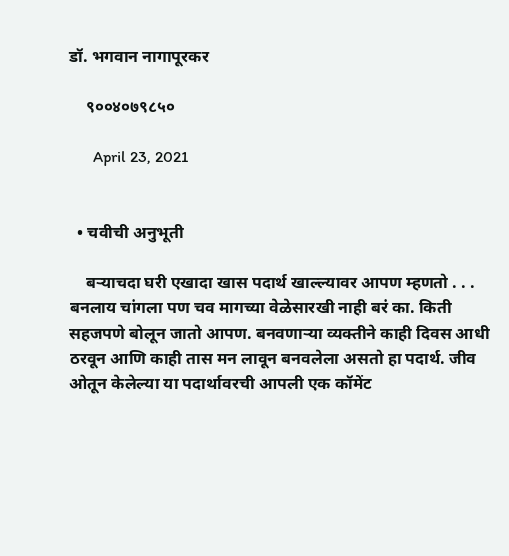डॉ. भगवान नागापूरकर

    ९००४०७९८५०

      April 23, 2021


  • चवीची अनुभूती

    बऱ्याचदा घरी एखादा खास पदार्थ खाल्ल्यावर आपण म्हणतो . . . बनलाय चांगला पण चव मागच्या वेळेसारखी नाही बरं का. किती सहजपणे बोलून जातो आपण. बनवणाऱ्या व्यक्तीने काही दिवस आधी ठरवून आणि काही तास मन लावून बनवलेला असतो हा पदार्थ. जीव ओतून केलेल्या या पदार्थावरची आपली एक कॉमेंट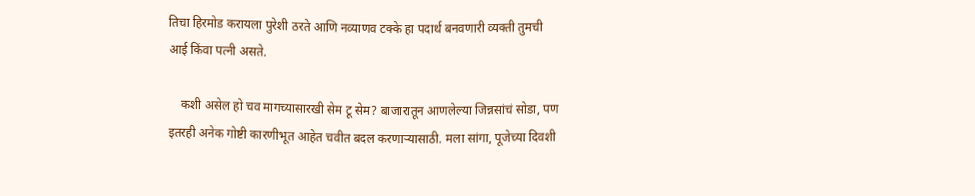तिचा हिरमोड करायला पुरेशी ठरते आणि नव्याणव टक्के हा पदार्थ बनवणारी व्यक्ती तुमची आई किंवा पत्नी असते.

    कशी असेल हो चव मागच्यासारखी सेम टू सेम? बाजारातून आणलेल्या जिन्नसांचं सोडा, पण इतरही अनेक गोष्टी कारणीभूत आहेत चवीत बदल करणाऱ्यासाठी. मला सांगा, पूजेच्या दिवशी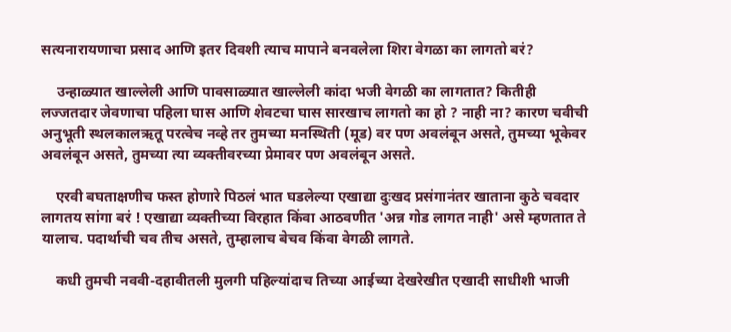सत्यनारायणाचा प्रसाद आणि इतर दिवशी त्याच मापाने बनवलेला शिरा वेगळा का लागतो बरं?

    उन्हाळ्यात खाल्लेली आणि पावसाळ्यात खाल्लेली कांदा भजी वेगळी का लागतात? कितीही लज्जतदार जेवणाचा पहिला घास आणि शेवटचा घास सारखाच लागतो का हो ? नाही ना? कारण चवीची अनुभूती स्थलकालऋतू परत्वेच नव्हे तर तुमच्या मनस्थिती (मूड) वर पण अवलंबून असते, तुमच्या भूकेवर अवलंबून असते, तुमच्या त्या व्यक्तीवरच्या प्रेमावर पण अवलंबून असते.

    एरवी बघताक्षणीच फस्त होणारे पिठलं भात घडलेल्या एखाद्या दुःखद प्रसंगानंतर खाताना कुठे चवदार लागतय सांगा बरं ! एखाद्या व्यक्तीच्या विरहात किंवा आठवणीत 'अन्न गोड लागत नाही' असे म्हणतात ते यालाच. पदार्थाची चव तीच असते, तुम्हालाच बेचव किंवा वेगळी लागते.

    कधी तुमची नववी-दहावीतली मुलगी पहिल्यांदाच तिच्या आईच्या देखरेखीत एखादी साधीशी भाजी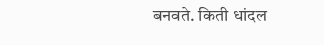बनवते. किती धांदल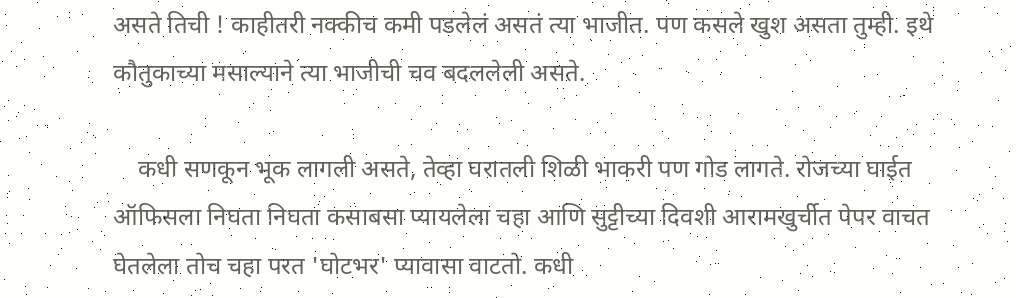असते तिची ! काहीतरी नक्कीच कमी पडलेलं असतं त्या भाजीत. पण कसले खुश असता तुम्ही. इथे कौतुकाच्या मसाल्याने त्या भाजीची चव बदललेली असते.

    कधी सणकून भूक लागली असते, तेव्हा घरातली शिळी भाकरी पण गोड लागते. रोजच्या घाईत ऑफिसला निघता निघता कसाबसा प्यायलेला चहा आणि सुट्टीच्या दिवशी आरामखुर्चीत पेपर वाचत घेतलेला तोच चहा परत 'घोटभर' प्यावासा वाटतो. कधी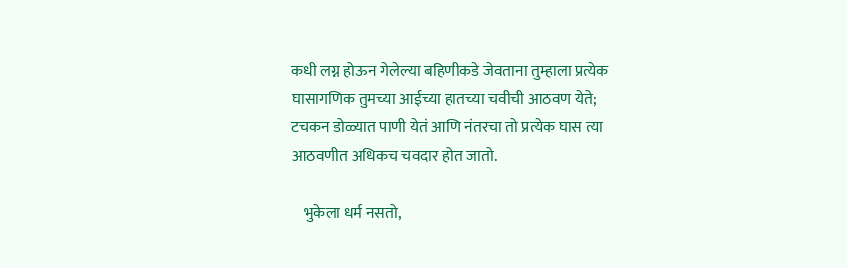कधी लग्न होऊन गेलेल्या बहिणीकडे जेवताना तुम्हाला प्रत्येक घासागणिक तुमच्या आईच्या हातच्या चवीची आठवण येते; टचकन डोळ्यात पाणी येतं आणि नंतरचा तो प्रत्येक घास त्या आठवणीत अधिकच चवदार होत जातो.

    भुकेला धर्म नसतो,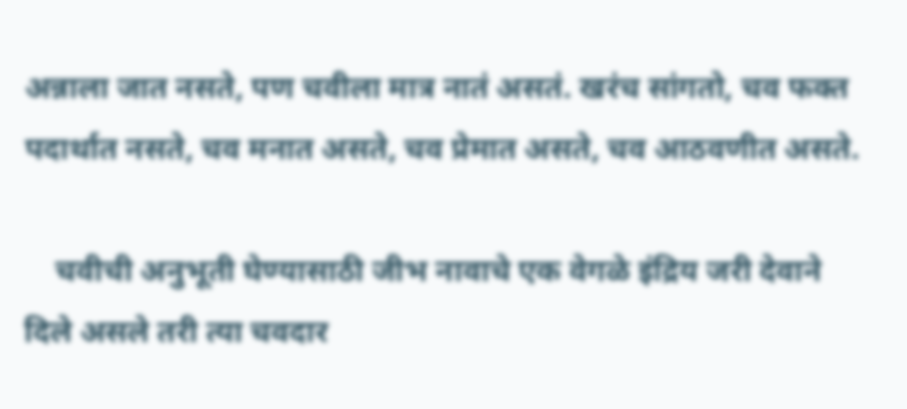अन्नाला जात नसते, पण चवीला मात्र नातं असतं. खरंच सांगतो, चव फक्त पदार्थात नसते, चव मनात असते, चव प्रेमात असते, चव आठवणीत असते.

    चवीची अनुभूती घेण्यासाठी जीभ नावाचे एक वेगळे इंद्रिय जरी देवाने दिले असले तरी त्या चवदार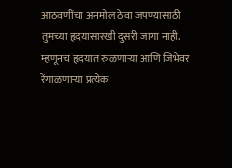आठवणींचा अनमोल ठेवा जपण्यासाठी तुमच्या हृदयासारखी दुसरी जागा नाही. म्हणूनच हृदयात रुळणाऱ्या आणि जिभेवर रेंगाळणाऱ्या प्रत्येक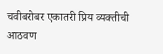चवीबरोबर एकातरी प्रिय व्यक्तीची आठवण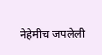नेहेमीच जपलेली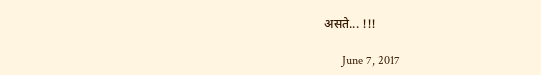असते... !!!

      June 7, 2017